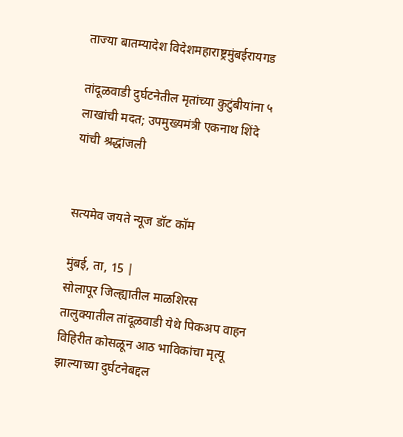ताज्या बातम्यादेश विदेशमहाराष्ट्रमुंबईरायगड

तांदूळवाडी दुर्घटनेतील मृतांच्या कुटुंबीयांना ५ लाखांची मदत; उपमुख्यमंत्री एकनाथ शिंदे यांची श्रद्धांजली


सत्यमेव जयते न्यूज डॉट कॉम

मुंबई, ता, 15 |
सोलापूर जिल्ह्यातील माळशिरस तालुक्यातील तांदूळवाडी येथे पिकअप वाहन विहिरीत कोसळून आठ भाविकांचा मृत्यू झाल्याच्या दुर्घटनेबद्दल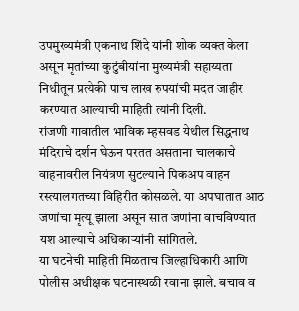उपमुख्यमंत्री एकनाथ शिंदे यांनी शोक व्यक्त केला असून मृतांच्या कुटुंबीयांना मुख्यमंत्री सहाय्यता निधीतून प्रत्येकी पाच लाख रुपयांची मदत जाहीर करण्यात आल्याची माहिती त्यांनी दिली.
रांजणी गावातील भाविक म्हसवड येथील सिद्धनाथ मंदिराचे दर्शन घेऊन परतत असताना चालकाचे वाहनावरील नियंत्रण सुटल्याने पिकअप वाहन रस्त्यालगतच्या विहिरीत कोसळले. या अपघातात आठ जणांचा मृत्यू झाला असून सात जणांना वाचविण्यात यश आल्याचे अधिकाऱ्यांनी सांगितले.
या घटनेची माहिती मिळताच जिल्हाधिकारी आणि पोलीस अधीक्षक घटनास्थळी रवाना झाले. बचाव व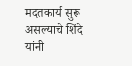मदतकार्य सुरू असल्याचे शिंदे यांनी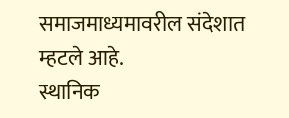समाजमाध्यमावरील संदेशात म्हटले आहे.
स्थानिक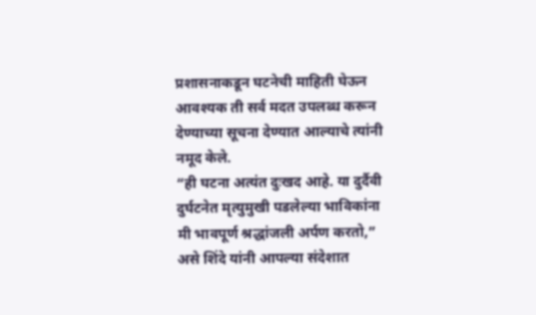प्रशासनाकडून घटनेची माहिती घेऊन आवश्यक ती सर्व मदत उपलब्ध करून देण्याच्या सूचना देण्यात आल्याचे त्यांनी नमूद केले.
“ही घटना अत्यंत दुःखद आहे. या दुर्दैवी दुर्घटनेत मृत्युमुखी पडलेल्या भाविकांना मी भावपूर्ण श्रद्धांजली अर्पण करतो,” असे शिंदे यांनी आपल्या संदेशात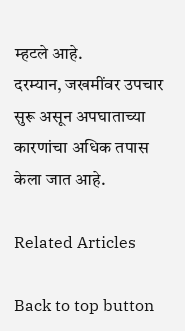म्हटले आहे.
दरम्यान, जखमींवर उपचार सुरू असून अपघाताच्या कारणांचा अधिक तपास केला जात आहे.

Related Articles

Back to top button